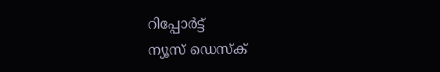റിപ്പോര്‍ട്ട്
ന്യൂസ് ഡെസ്ക്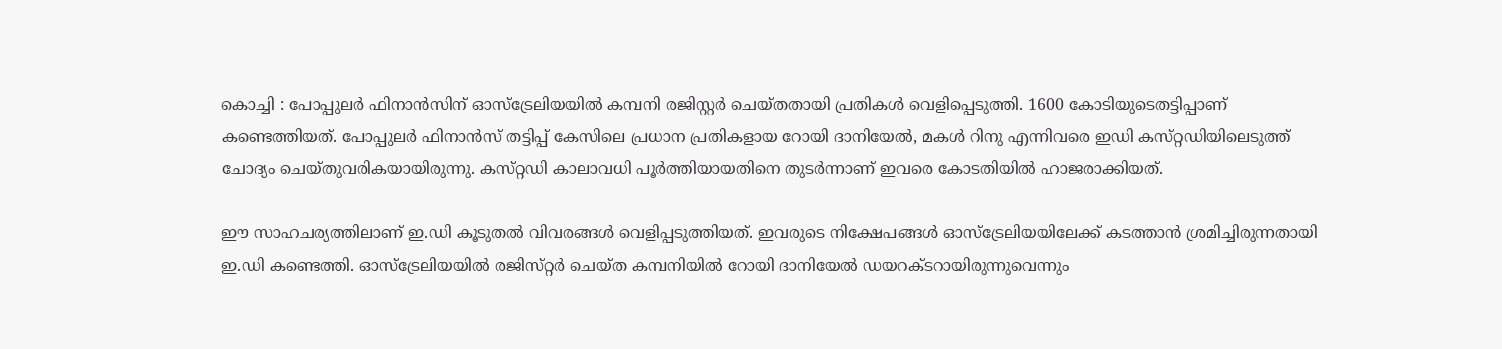കൊച്ചി : പോപ്പുലര്‍ ഫിനാന്‍സിന്‌ ഓസ്‌ട്രേലിയയില്‍ കമ്പനി രജിസ്റ്റര്‍ ചെയ്‌തതായി പ്രതികള്‍ വെളിപ്പെടുത്തി. 1600 കോടിയുടെതട്ടിപ്പാണ്‌ കണ്ടെത്തിയത്‌. പോപ്പുലര്‍ ഫിനാന്‍സ്‌ തട്ടിപ്പ്‌ കേസിലെ പ്രധാന പ്രതികളായ റോയി ദാനിയേല്‍, മകള്‍ റിനു എന്നിവരെ ഇഡി കസ്‌റ്റഡിയിലെടുത്ത് ചോദ്യം ചെയ്‌തുവരികയായിരുന്നു. കസ്‌റ്റഡി കാലാവധി പൂര്‍ത്തിയായതിനെ തുടര്‍ന്നാണ്‌ ഇവരെ കോടതിയില്‍ ഹാജരാക്കിയത്‌.

ഈ സാഹചര്യത്തിലാണ്‌ ഇ.ഡി കൂടുതല്‍ വിവരങ്ങള്‍ വെളിപ്പടുത്തിയത്‌. ഇവരുടെ നിക്ഷേപങ്ങള്‍ ഓസ്‌ട്രേലിയയിലേക്ക്‌ കടത്താന്‍ ശ്രമിച്ചിരുന്നതായി ഇ.ഡി കണ്ടെത്തി. ഓസ്‌ട്രേലിയയില്‍ രജിസ്‌റ്റര്‍ ചെയ്‌ത കമ്പനിയില്‍ റോയി ദാനിയേല്‍ ഡയറക്ടറായിരുന്നുവെന്നും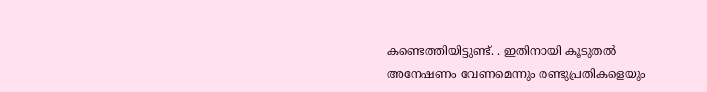കണ്ടെത്തിയിട്ടുണ്ട്. . ഇതിനായി കൂടുതല്‍ അനേഷണം വേണമെന്നും രണ്ടുപ്രതികളെയും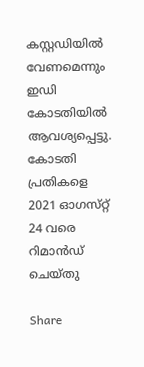കസ്റ്റഡിയില്‍ വേണമെന്നും ഇഡി കോടതിയില്‍ ആവശ്യപ്പെട്ടു. കോടതി പ്രതികളെ 2021 ഓഗസ്‌റ്റ്‌ 24 വരെ റിമാന്‍ഡ്‌ ചെയ്‌തു

Share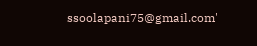ssoolapani75@gmail.com'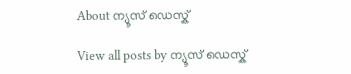About ന്യൂസ് ഡെസ്ക്

View all posts by ന്യൂസ് ഡെസ്ക്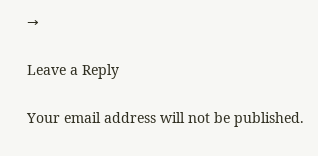→

Leave a Reply

Your email address will not be published.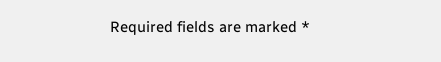Required fields are marked *